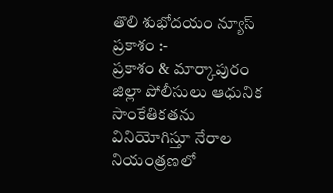తొలి శుభోదయం న్యూస్ ప్రకాశం :-
ప్రకాశం & మార్కాపురం జిల్లా పోలీసులు ఆధునిక సాంకేతికతను వినియోగిస్తూ నేరాల నియంత్రణలో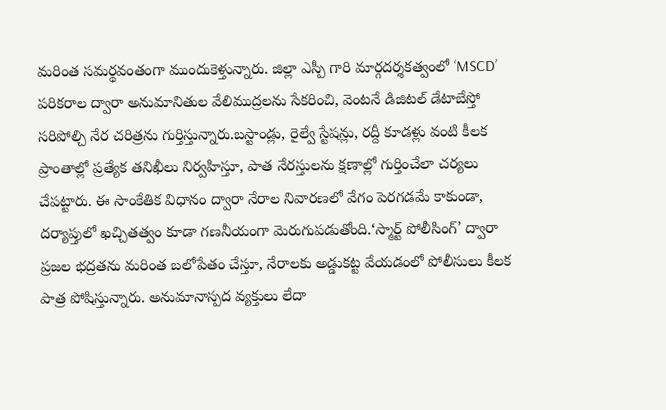మరింత సమర్థవంతంగా ముందుకెళ్తున్నారు. జిల్లా ఎస్పీ గారి మార్గదర్శకత్వంలో ‘MSCD’ పరికరాల ద్వారా అనుమానితుల వేలిముద్రలను సేకరించి, వెంటనే డిజిటల్ డేటాబేస్తో సరిపోల్చి నేర చరిత్రను గుర్తిస్తున్నారు.బస్టాండ్లు, రైల్వే స్టేషన్లు, రద్దీ కూడళ్లు వంటి కీలక ప్రాంతాల్లో ప్రత్యేక తనిఖీలు నిర్వహిస్తూ, పాత నేరస్తులను క్షణాల్లో గుర్తించేలా చర్యలు చేపట్టారు. ఈ సాంకేతిక విధానం ద్వారా నేరాల నివారణలో వేగం పెరగడమే కాకుండా, దర్యాప్తులో ఖచ్చితత్వం కూడా గణనీయంగా మెరుగుపడుతోంది.‘స్మార్ట్ పోలీసింగ్’ ద్వారా ప్రజల భద్రతను మరింత బలోపేతం చేస్తూ, నేరాలకు అడ్డుకట్ట వేయడంలో పోలీసులు కీలక పాత్ర పోషిస్తున్నారు. అనుమానాస్పద వ్యక్తులు లేదా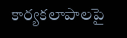కార్యకలాపాలపై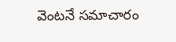వెంటనే సమాచారం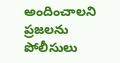అందించాలని ప్రజలను పోలీసులు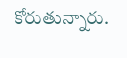కోరుతున్నారు.